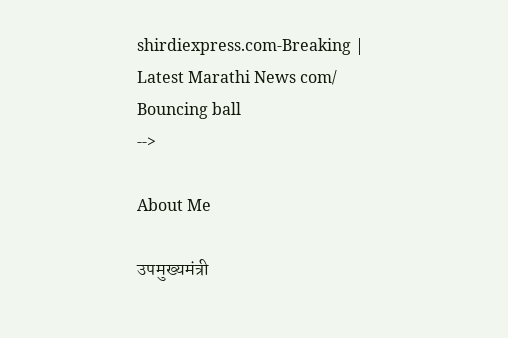shirdiexpress.com-Breaking | Latest Marathi News com/
Bouncing ball
-->

About Me

उपमुख्यमंत्री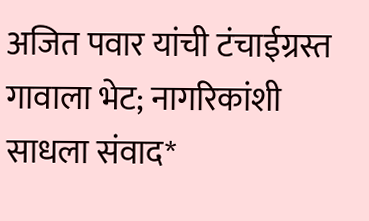अजित पवार यांची टंचाईग्रस्त गावाला भेट; नागरिकांशी साधला संवाद*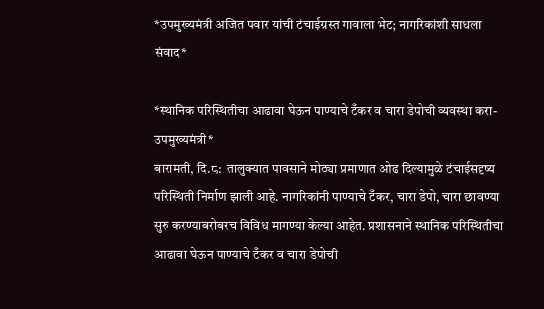*उपमुख्यमंत्री अजित पवार यांची टंचाईग्रस्त गावाला भेट; नागरिकांशी साधला संवाद*

*स्थानिक परिस्थितीचा आढावा घेऊन पाण्याचे टँकर व चारा डेपोची व्यवस्था करा-उपमुख्यमंत्री*
बारामती, दि.८:  तालुक्यात पावसाने मोठ्या प्रमाणात ओढ दिल्यामुळे टंचाईसदृष्य परिस्थिती निर्माण झाली आहे. नागरिकांनी पाण्याचे टँकर, चारा डेपो, चारा छावण्या सुरु करण्याबरोबरच विविध मागण्या केल्या आहेत. प्रशासनाने स्थानिक परिस्थितीचा आढावा घेऊन पाण्याचे टँकर व चारा डेपोची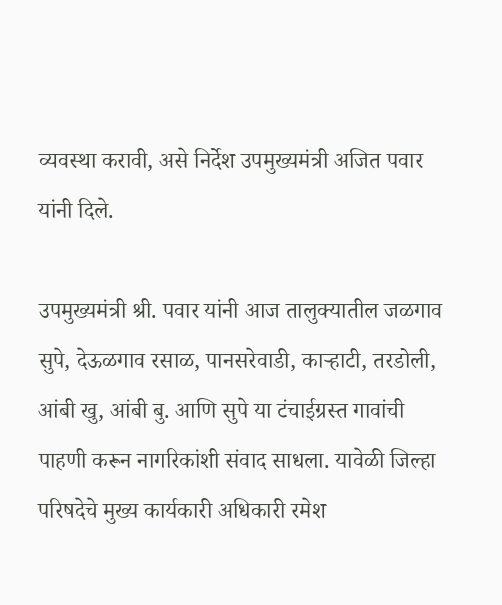व्यवस्था करावी, असे निर्देश उपमुख्यमंत्री अजित पवार यांनी दिले.

उपमुख्यमंत्री श्री. पवार यांनी आज तालुक्यातील जळगाव सुपे, देऊळगाव रसाळ, पानसरेवाडी, काऱ्हाटी, तरडोली, आंबी खु, आंबी बु. आणि सुपे या टंचाईग्रस्त गावांची पाहणी करून नागरिकांशी संवाद साधला. यावेळी जिल्हा परिषदेचे मुख्य कार्यकारी अधिकारी रमेश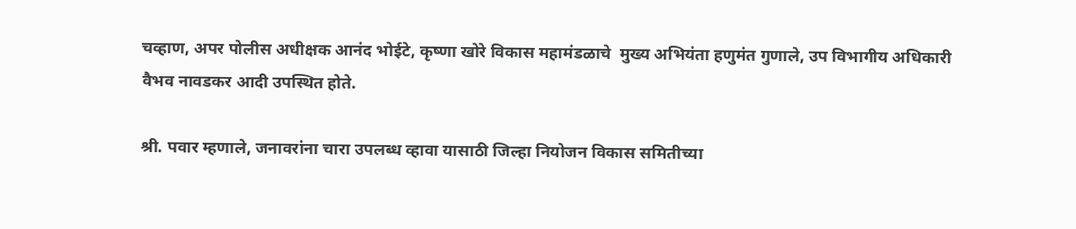चव्हाण, अपर पोलीस अधीक्षक आनंद भोईटे, कृष्णा खोरे विकास महामंडळाचे  मुख्य अभियंता हणुमंत गुणाले, उप विभागीय अधिकारी वैभव नावडकर आदी उपस्थित होते.

श्री. पवार म्हणाले, जनावरांना चारा उपलब्ध व्हावा यासाठी जिल्हा नियोजन विकास समितीच्या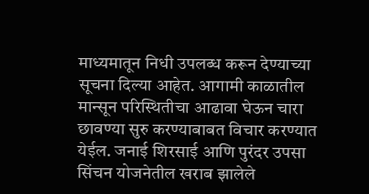माध्यमातून निधी उपलब्ध करून देण्याच्या सूचना दिल्या आहेत. आगामी काळातील मान्सून परिस्थितीचा आढावा घेऊन चारा छावण्या सुरु करण्याबाबत विचार करण्यात येईल. जनाई शिरसाई आणि पुरंदर उपसा सिंचन योजनेतील खराब झालेले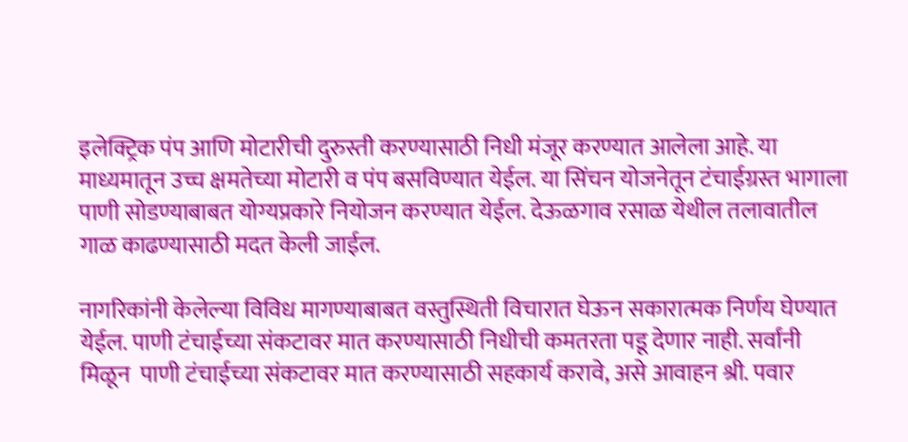इलेक्ट्रिक पंप आणि मोटारीची दुरुस्ती करण्यासाठी निधी मंजूर करण्यात आलेला आहे. या माध्यमातून उच्च क्षमतेच्या मोटारी व पंप बसविण्यात येईल. या सिंचन योजनेतून टंचाईग्रस्त भागाला पाणी सोडण्याबाबत योग्यप्रकारे नियोजन करण्यात येईल. देऊळगाव रसाळ येथील तलावातील गाळ काढण्यासाठी मदत केली जाईल.

नागरिकांनी केलेल्या विविध मागण्याबाबत वस्तुस्थिती विचारात घेऊन सकारात्मक निर्णय घेण्यात येईल. पाणी टंचाईच्या संकटावर मात करण्यासाठी निधीची कमतरता पडू देणार नाही. सर्वांनी मिळून  पाणी टंचाईच्या संकटावर मात करण्यासाठी सहकार्य करावे, असे आवाहन श्री. पवार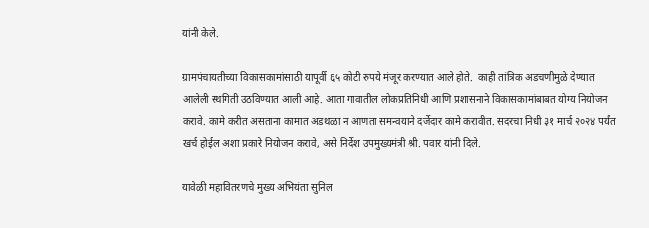यांनी केले.

ग्रामपंचायतीच्या विकासकामांसाठी यापूर्वी ६५ कोटी रुपये मंजूर करण्यात आले होते.  काही तांत्रिक अडचणीमुळे देण्यात आलेली स्थगिती उठविण्यात आली आहे. आता गावातील लोकप्रतिनिधी आणि प्रशासनाने विकासकामांबाबत योग्य नियोजन करावे. कामे करीत असताना कामात अडथळा न आणता समन्वयाने दर्जेदार कामे करावीत. सदरचा निधी ३१ मार्च २०२४ पर्यंत खर्च होईल अशा प्रकारे नियोजन करावे, असे निर्देश उपमुख्यमंत्री श्री. पवार यांनी दिले.

यावेळी महावितरणचे मुख्य अभियंता सुनिल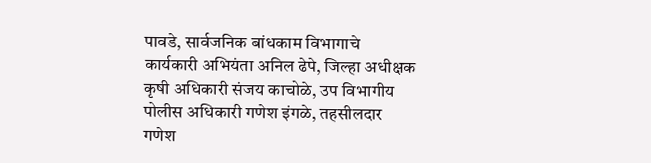पावडे, सार्वजनिक बांधकाम विभागाचे कार्यकारी अभियंता अनिल ढेपे, जिल्हा अधीक्षक कृषी अधिकारी संजय काचोळे, उप विभागीय पोलीस अधिकारी गणेश इंगळे, तहसीलदार गणेश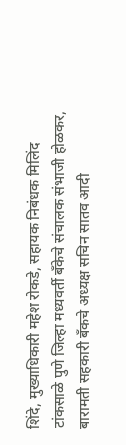शिंदे, मुख्याधिकारी महेश रोकडे, सहायक निबंधक मिलिंद टांकसाळे पुणे जिल्हा मध्यवर्ती बँकेचे संचालक संभाजी होळकर, बारामती सहकारी बँकचे अध्यक्ष सचिन सातव आदी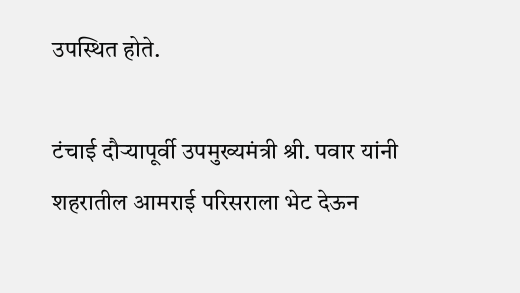उपस्थित होते.

टंचाई दौऱ्यापूर्वी उपमुख्यमंत्री श्री. पवार यांनी शहरातील आमराई परिसराला भेट देऊन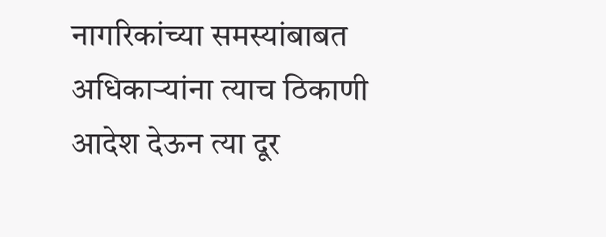नागरिकांच्या समस्यांबाबत अधिकाऱ्यांना त्याच ठिकाणी आदेश देऊन त्या दूर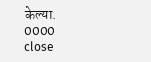केल्या.
0000
close